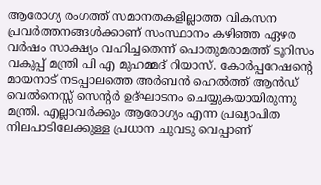ആരോഗ്യ രംഗത്ത് സമാനതകളില്ലാത്ത വികസന പ്രവർത്തനങ്ങൾക്കാണ് സംസ്ഥാനം കഴിഞ്ഞ ഏഴര വർഷം സാക്ഷ്യം വഹിച്ചതെന്ന് പൊതുമരാമത്ത് ടൂറിസം വകുപ്പ് മന്ത്രി പി എ മുഹമ്മദ് റിയാസ്. കോർപ്പറേഷന്റെ മായനാട് നടപ്പാലത്തെ അർബൻ ഹെൽത്ത് ആൻഡ് വെൽനെസ്സ് സെന്റർ ഉദ്ഘാടനം ചെയ്യുകയായിരുന്നു മന്ത്രി. എല്ലാവർക്കും ആരോഗ്യം എന്ന പ്രഖ്യാപിത നിലപാടിലേക്കുള്ള പ്രധാന ചുവടു വെപ്പാണ്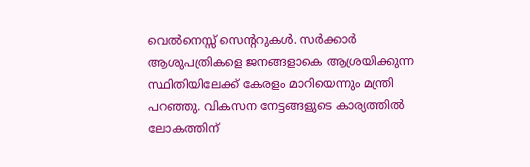വെൽനെസ്സ് സെന്ററുകൾ. സർക്കാർ ആശുപത്രികളെ ജനങ്ങളാകെ ആശ്രയിക്കുന്ന സ്ഥിതിയിലേക്ക് കേരളം മാറിയെന്നും മന്ത്രി പറഞ്ഞു. വികസന നേട്ടങ്ങളുടെ കാര്യത്തിൽ ലോകത്തിന്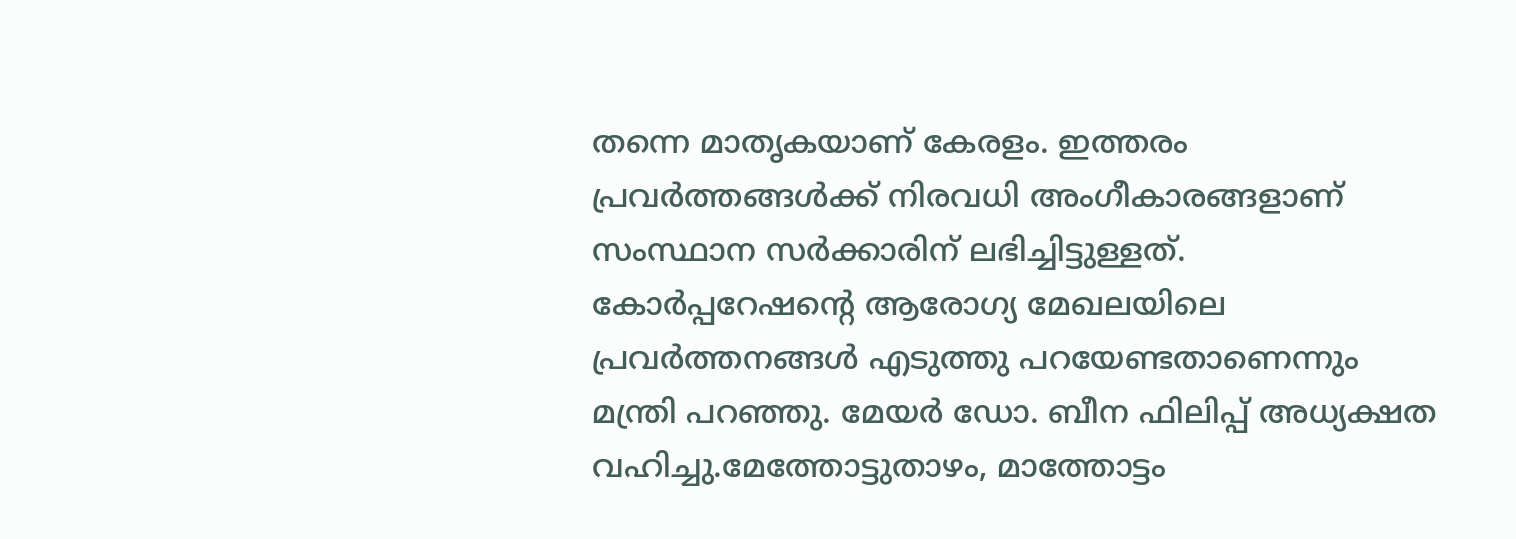തന്നെ മാതൃകയാണ് കേരളം. ഇത്തരം പ്രവർത്തങ്ങൾക്ക് നിരവധി അംഗീകാരങ്ങളാണ് സംസ്ഥാന സർക്കാരിന് ലഭിച്ചിട്ടുള്ളത്. കോർപ്പറേഷന്റെ ആരോഗ്യ മേഖലയിലെ പ്രവർത്തനങ്ങൾ എടുത്തു പറയേണ്ടതാണെന്നും മന്ത്രി പറഞ്ഞു. മേയർ ഡോ. ബീന ഫിലിപ്പ് അധ്യക്ഷത വഹിച്ചു.മേത്തോട്ടുതാഴം, മാത്തോട്ടം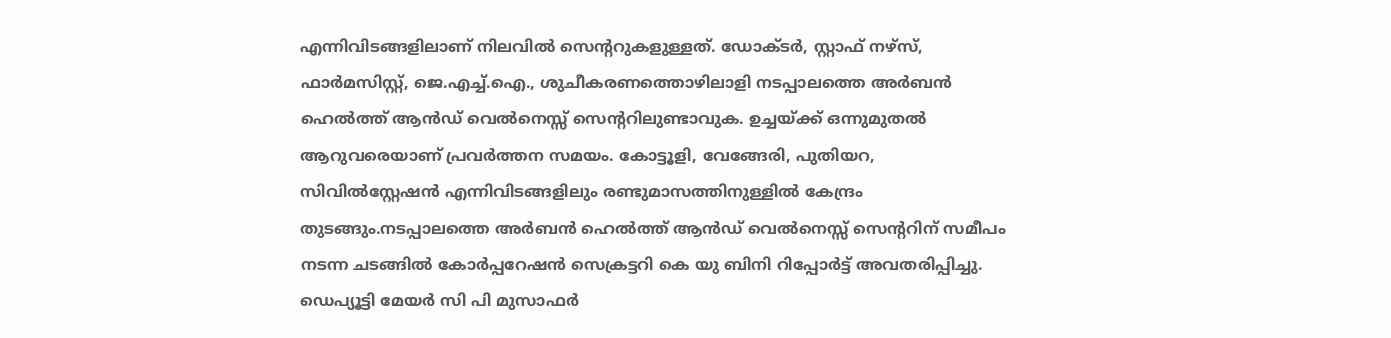എന്നിവിടങ്ങളിലാണ് നിലവിൽ സെന്ററുകളുള്ളത്. ഡോക്ടർ, സ്റ്റാഫ് നഴ്‌സ്, ഫാർമസിസ്റ്റ്, ജെ.എച്ച്.ഐ., ശുചീകരണത്തൊഴിലാളി നടപ്പാലത്തെ അർബൻ ഹെൽത്ത് ആൻഡ് വെൽനെസ്സ് സെന്ററിലുണ്ടാവുക. ഉച്ചയ്ക്ക് ഒന്നുമുതൽ ആറുവരെയാണ് പ്രവർത്തന സമയം. കോട്ടൂളി, വേങ്ങേരി, പുതിയറ, സിവിൽസ്റ്റേഷൻ എന്നിവിടങ്ങളിലും രണ്ടുമാസത്തിനുള്ളിൽ കേന്ദ്രം തുടങ്ങും.നടപ്പാലത്തെ അർബൻ ഹെൽത്ത് ആൻഡ് വെൽനെസ്സ് സെന്ററിന് സമീപം നടന്ന ചടങ്ങിൽ കോർപ്പറേഷൻ സെക്രട്ടറി കെ യു ബിനി റിപ്പോർട്ട് അവതരിപ്പിച്ചു. ഡെപ്യൂട്ടി മേയർ സി പി മുസാഫർ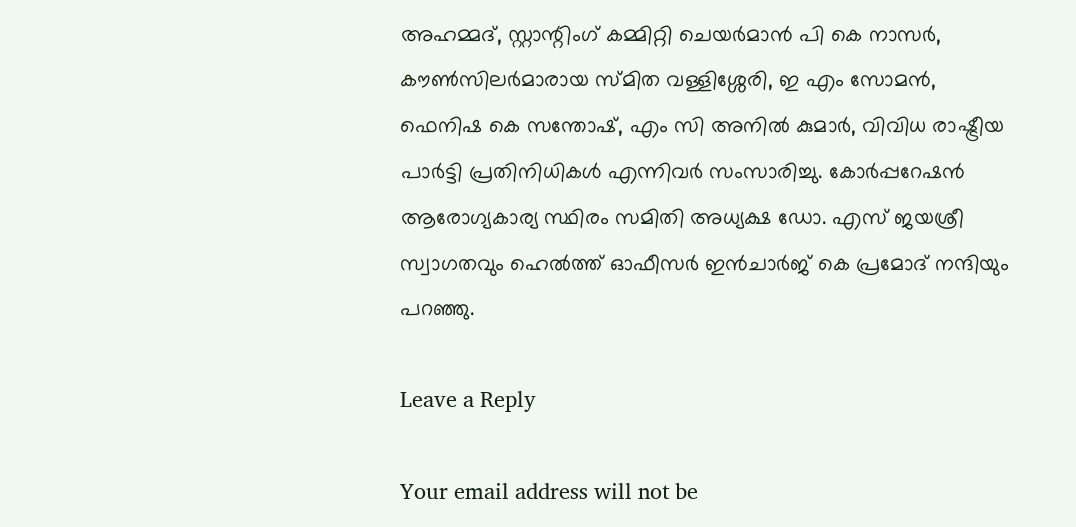അഹമ്മദ്, സ്റ്റാന്റിംഗ് കമ്മിറ്റി ചെയർമാൻ പി കെ നാസർ, കൗൺസിലർമാരായ സ്മിത വള്ളിശ്ശേരി, ഇ എം സോമൻ, ഫെനിഷ കെ സന്തോഷ്‌, എം സി അനിൽ കുമാർ, വിവിധ രാഷ്ട്രീയ പാർട്ടി പ്രതിനിധികൾ എന്നിവർ സംസാരിച്ചു. കോർപ്പറേഷൻ ആരോഗ്യകാര്യ സ്ഥിരം സമിതി അധ്യക്ഷ ഡോ. എസ് ജയശ്രീ സ്വാഗതവും ഹെൽത്ത് ഓഫീസർ ഇൻചാർജ് കെ പ്രമോദ് നന്ദിയും പറഞ്ഞു.

Leave a Reply

Your email address will not be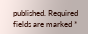published. Required fields are marked *